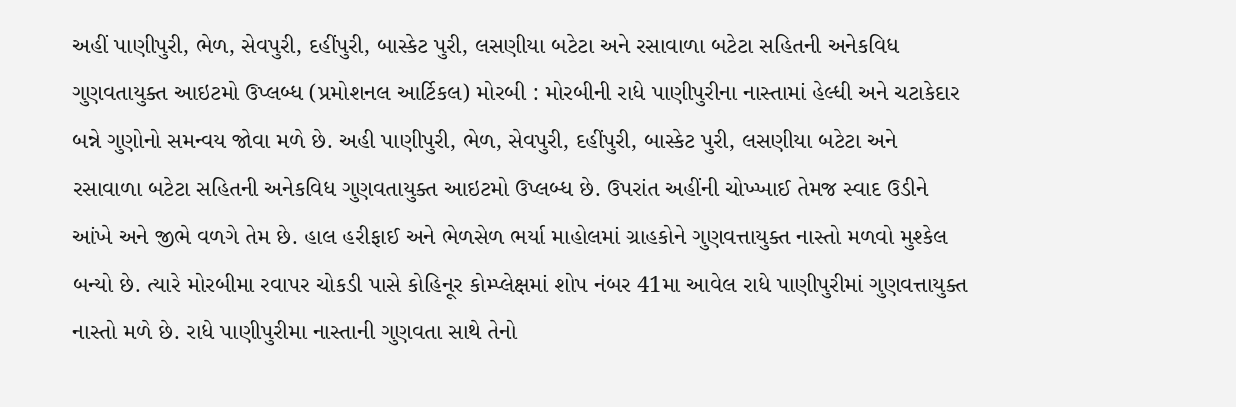અહીં પાણીપુરી, ભેળ, સેવપુરી, દહીંપુરી, બાસ્કેટ પુરી, લસણીયા બટેટા અને રસાવાળા બટેટા સહિતની અનેકવિધ ગુણવતાયુક્ત આઇટમો ઉપ્લબ્ધ (પ્રમોશનલ આર્ટિકલ) મોરબી : મોરબીની રાધે પાણીપુરીના નાસ્તામાં હેલ્ધી અને ચટાકેદાર બન્ને ગુણોનો સમન્વય જોવા મળે છે. અહી પાણીપુરી, ભેળ, સેવપુરી, દહીંપુરી, બાસ્કેટ પુરી, લસણીયા બટેટા અને રસાવાળા બટેટા સહિતની અનેકવિધ ગુણવતાયુક્ત આઇટમો ઉપ્લબ્ધ છે. ઉપરાંત અહીંની ચોખ્ખાઈ તેમજ સ્વાદ ઉડીને આંખે અને જીભે વળગે તેમ છે. હાલ હરીફાઈ અને ભેળસેળ ભર્યા માહોલમાં ગ્રાહકોને ગુણવત્તાયુક્ત નાસ્તો મળવો મુશ્કેલ બન્યો છે. ત્યારે મોરબીમા રવાપર ચોકડી પાસે કોહિનૂર કોમ્પ્લેક્ષમાં શોપ નંબર 41મા આવેલ રાધે પાણીપુરીમાં ગુણવત્તાયુક્ત નાસ્તો મળે છે. રાધે પાણીપુરીમા નાસ્તાની ગુણવતા સાથે તેનો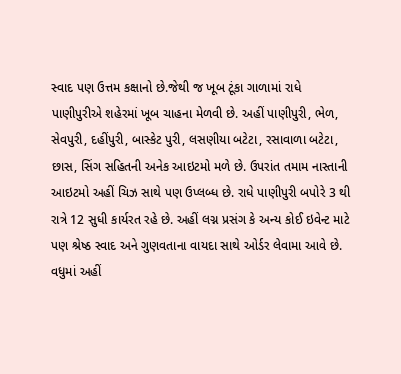સ્વાદ પણ ઉત્તમ કક્ષાનો છે.જેથી જ ખૂબ ટૂંકા ગાળામાં રાધે પાણીપુરીએ શહેરમાં ખૂબ ચાહના મેળવી છે. અહીં પાણીપુરી, ભેળ, સેવપુરી, દહીંપુરી, બાસ્કેટ પુરી, લસણીયા બટેટા, રસાવાળા બટેટા, છાસ, સિંગ સહિતની અનેક આઇટમો મળે છે. ઉપરાંત તમામ નાસ્તાની આઇટમો અહીં ચિઝ સાથે પણ ઉપ્લબ્ધ છે. રાધે પાણીપુરી બપોરે 3 થી રાત્રે 12 સુધી કાર્યરત રહે છે. અહીં લગ્ન પ્રસંગ કે અન્ય કોઈ ઇવેન્ટ માટે પણ શ્રેષ્ઠ સ્વાદ અને ગુણવતાના વાયદા સાથે ઓર્ડર લેવામા આવે છે. વધુમાં અહીં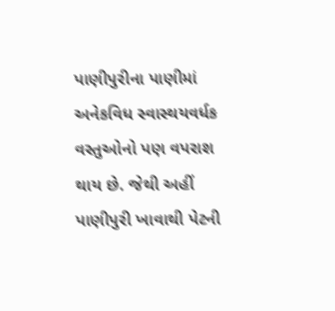પાણીપુરીના પાણીમાં અનેકવિધ સ્વાસ્થયવર્ધક વસ્તુઓનો પણ વપરાશ થાય છે. જેથી અહીં પાણીપુરી ખાવાથી પેટની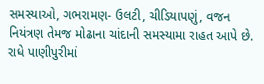સમસ્યાઓ, ગભરામણ- ઉલટી, ચીડિયાપણું, વજન નિયંત્રણ તેમજ મોઢાના ચાંદાની સમસ્યામા રાહત આપે છે. રાધે પાણીપુરીમાં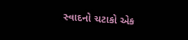સ્વાદનો ચટાકો એક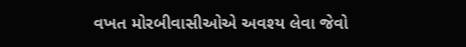વખત મોરબીવાસીઓએ અવશ્ય લેવા જેવો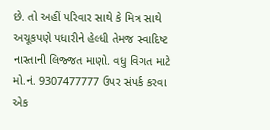છે. તો અહીં પરિવાર સાથે કે મિત્ર સાથે અચૂકપણે પધારીને હેલ્ધી તેમજ સ્વાદિષ્ટ નાસ્તાની લિજ્જત માણો. વધુ વિગત માટે મો.નં. 9307477777 ઉપર સંપર્ક કરવા એક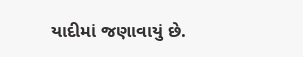યાદીમાં જણાવાયું છે.